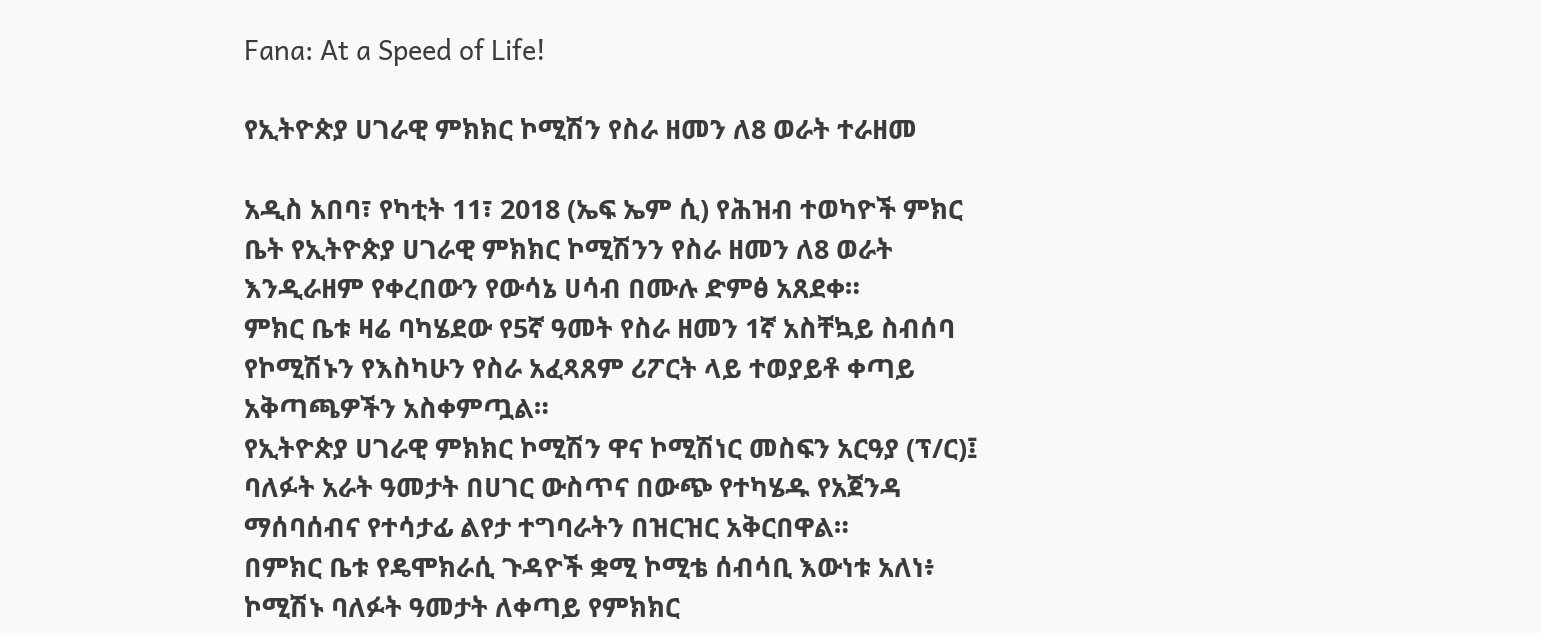Fana: At a Speed of Life!

የኢትዮጵያ ሀገራዊ ምክክር ኮሚሽን የስራ ዘመን ለ8 ወራት ተራዘመ

አዲስ አበባ፣ የካቲት 11፣ 2018 (ኤፍ ኤም ሲ) የሕዝብ ተወካዮች ምክር ቤት የኢትዮጵያ ሀገራዊ ምክክር ኮሚሽንን የስራ ዘመን ለ8 ወራት እንዲራዘም የቀረበውን የውሳኔ ሀሳብ በሙሉ ድምፅ አጸደቀ።
ምክር ቤቱ ዛሬ ባካሄደው የ5ኛ ዓመት የስራ ዘመን 1ኛ አስቸኳይ ስብሰባ የኮሚሽኑን የእስካሁን የስራ አፈጻጸም ሪፖርት ላይ ተወያይቶ ቀጣይ አቅጣጫዎችን አስቀምጧል።
የኢትዮጵያ ሀገራዊ ምክክር ኮሚሽን ዋና ኮሚሽነር መስፍን አርዓያ (ፕ/ር)፤ ባለፉት አራት ዓመታት በሀገር ውስጥና በውጭ የተካሄዱ የአጀንዳ ማሰባሰብና የተሳታፊ ልየታ ተግባራትን በዝርዝር አቅርበዋል።
በምክር ቤቱ የዴሞክራሲ ጉዳዮች ቋሚ ኮሚቴ ሰብሳቢ እውነቱ አለነ፥ ኮሚሽኑ ባለፉት ዓመታት ለቀጣይ የምክክር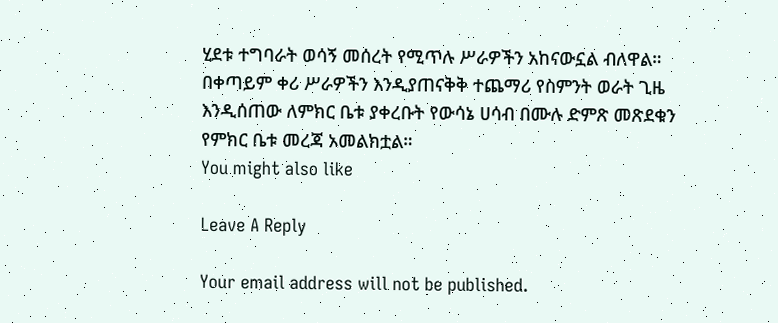ሂደቱ ተግባራት ወሳኝ መሰረት የሚጥሉ ሥራዎችን አከናውኗል ብለዋል።
በቀጣይም ቀሪ ሥራዎችን እንዲያጠናቅቅ ተጨማሪ የስምንት ወራት ጊዜ እንዲሰጠው ለምክር ቤቱ ያቀረቡት የውሳኔ ሀሳብ በሙሉ ድምጽ መጽደቁን የምክር ቤቱ መረጃ አመልክቷል።
You might also like

Leave A Reply

Your email address will not be published.